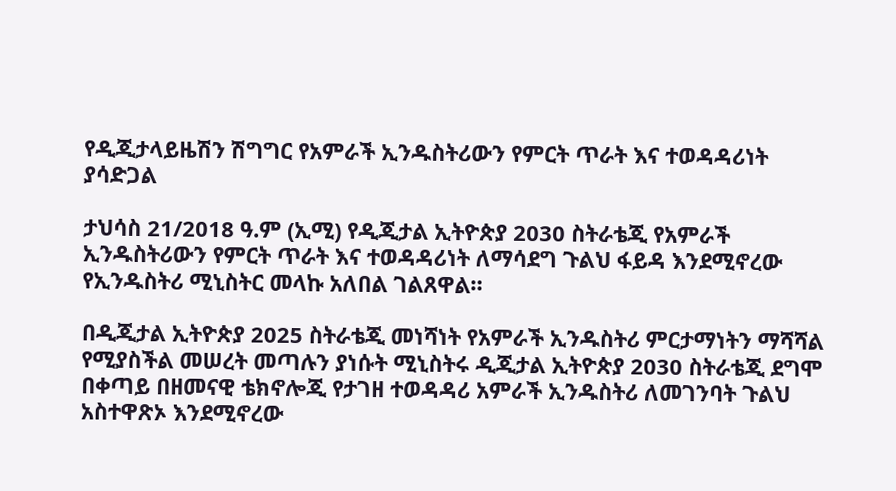የዲጂታላይዜሽን ሽግግር የአምራች ኢንዱስትሪውን የምርት ጥራት እና ተወዳዳሪነት ያሳድጋል

ታህሳስ 21/2018 ዓ.ም (ኢሚ) የዲጂታል ኢትዮጵያ 2030 ስትራቴጂ የአምራች ኢንዱስትሪውን የምርት ጥራት እና ተወዳዳሪነት ለማሳደግ ጉልህ ፋይዳ እንደሚኖረው የኢንዱስትሪ ሚኒስትር መላኩ አለበል ገልጸዋል።

በዲጂታል ኢትዮጵያ 2025 ስትራቴጂ መነሻነት የአምራች ኢንዱስትሪ ምርታማነትን ማሻሻል የሚያስችል መሠረት መጣሉን ያነሱት ሚኒስትሩ ዲጂታል ኢትዮጵያ 2030 ስትራቴጂ ደግሞ በቀጣይ በዘመናዊ ቴክኖሎጂ የታገዘ ተወዳዳሪ አምራች ኢንዱስትሪ ለመገንባት ጉልህ አስተዋጽኦ እንደሚኖረው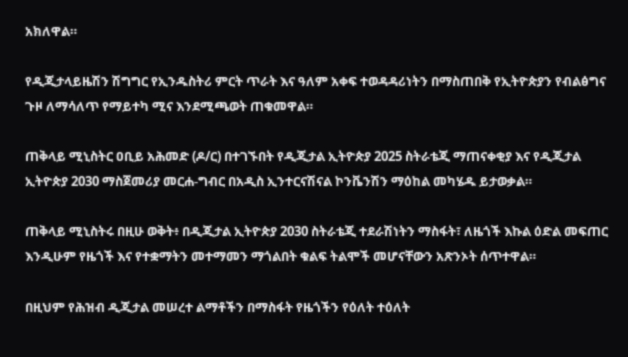አክለዋል።

የዲጂታላይዜሽን ሽግግር የኢንዱስትሪ ምርት ጥራት እና ዓለም አቀፍ ተወዳዳሪነትን በማስጠበቅ የኢትዮጵያን የብልፅግና ጉዞ ለማሳለጥ የማይተካ ሚና እንደሚጫወት ጠቁመዋል።

ጠቅላይ ሚኒስትር ዐቢይ አሕመድ (ዶ/ር) በተገኙበት የዲጂታል ኢትዮጵያ 2025 ስትራቴጂ ማጠናቀቂያ እና የዲጂታል ኢትዮጵያ 2030 ማስጀመሪያ መርሐ-ግብር በአዲስ ኢንተርናሽናል ኮንቬንሽን ማዕከል መካሄዱ ይታወቃል።

ጠቅላይ ሚኒስትሩ በዚሁ ወቅት፥ በዲጂታል ኢትዮጵያ 2030 ስትራቴጂ ተደራሽነትን ማስፋት፣ ለዜጎች እኩል ዕድል መፍጠር እንዲሁም የዜጎች እና የተቋማትን መተማመን ማጎልበት ቁልፍ ትልሞች መሆናቸውን አጽንኦት ሰጥተዋል።

በዚህም የሕዝብ ዲጂታል መሠረተ ልማቶችን በማስፋት የዜጎችን የዕለት ተዕለት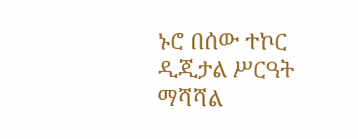ኑሮ በሰው ተኮር ዲጂታል ሥርዓት ማሻሻል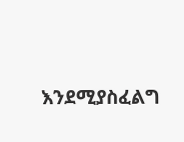እንደሚያስፈልግ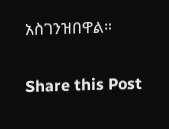አስገንዝበዋል።

Share this Post